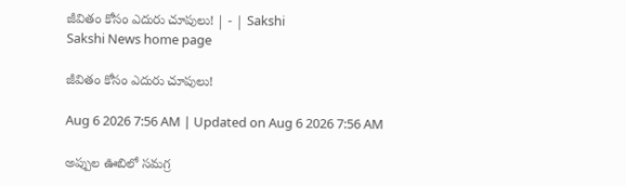జీవితం కోసం ఎదురు చూపులు! | - | Sakshi
Sakshi News home page

జీవితం కోసం ఎదురు చూపులు!

Aug 6 2026 7:56 AM | Updated on Aug 6 2026 7:56 AM

అప్పుల ఊబిలో సమగ్ర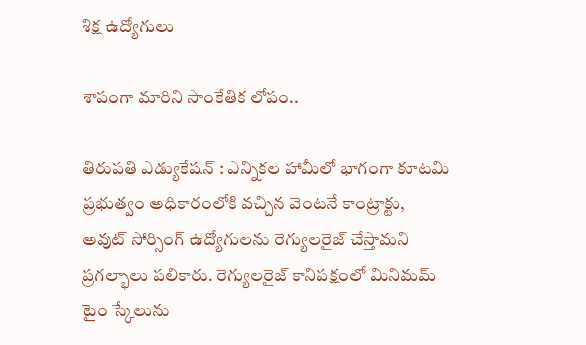శిక్ష ఉద్యోగులు

శాపంగా మారిని సాంకేతిక లోపం..

తిరుపతి ఎడ్యుకేషన్‌ : ఎన్నికల హామీలో భాగంగా కూటమి ప్రభుత్వం అధికారంలోకి వచ్చిన వెంటనే కాంట్రాక్టు, అవుట్‌ సోర్సింగ్‌ ఉద్యోగులను రెగ్యులరైజ్‌ చేస్తామని ప్రగల్భాలు పలికారు. రెగ్యులరైజ్‌ కానిపక్షంలో మినిమమ్‌ టైం స్కేలును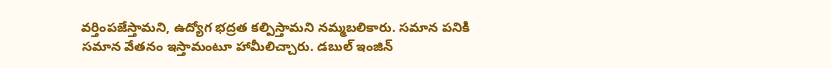వర్తింపజేస్తామని, ఉద్యోగ భద్రత కల్పిస్తామని నమ్మబలికారు. సమాన పనికి సమాన వేతనం ఇస్తామంటూ హామీలిచ్చారు. డబుల్‌ ఇంజిన్‌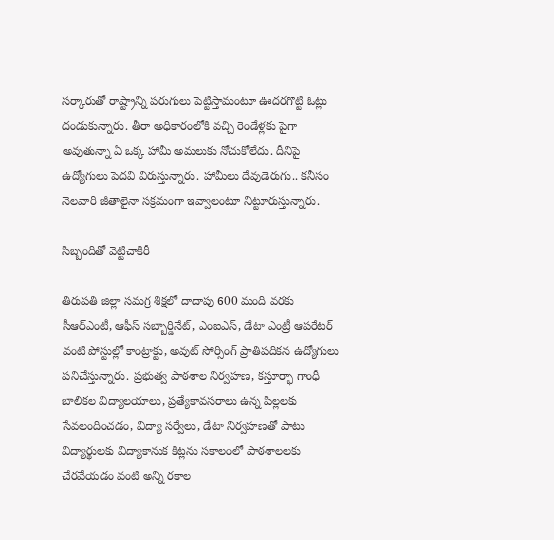సర్కారుతో రాష్ట్రాన్ని పరుగులు పెట్టిస్తామంటూ ఊదరగొట్టి ఓట్లు దండుకున్నారు. తీరా అధికారంలోకి వచ్చి రెండేళ్లకు పైగా అవుతున్నా ఏ ఒక్క హామీ అమలుకు నోచుకోలేదు. దీనిపై ఉద్యోగులు పెదవి విరుస్తున్నారు. హామీలు దేవుడెరుగు.. కనీసం నెలవారి జీతాలైనా సక్రమంగా ఇవ్వాలంటూ నిట్టూరుస్తున్నారు.

సిబ్బందితో వెట్టిచాకిరీ

తిరుపతి జిల్లా సమగ్ర శిక్షలో దాదాపు 600 మంది వరకు సీఆర్‌ఎంటీ, ఆఫీస్‌ సబ్బార్డినేట్‌, ఎంఐఎస్‌, డేటా ఎంట్రీ ఆపరేటర్‌ వంటి పోస్టుల్లో కాంట్రాక్టు, అవుట్‌ సోర్సింగ్‌ ప్రాతిపదికన ఉద్యోగులు పనిచేస్తున్నారు. ప్రభుత్వ పాఠశాల నిర్వహణ, కస్తూర్భా గాంధీ బాలికల విద్యాలయాలు, ప్రత్యేకావసరాలు ఉన్న పిల్లలకు సేవలందించడం, విద్యా సర్వేలు, డేటా నిర్వహణతో పాటు విద్యార్థులకు విద్యాకానుక కిట్లను సకాలంలో పాఠశాలలకు చేరవేయడం వంటి అన్ని రకాల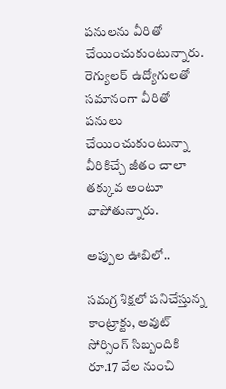పనులను వీరితో చేయించుకుంటున్నారు. రెగ్యులర్‌ ఉద్యోగులతో సమానంగా వీరితో పనులు చేయించుకుంటున్నా వీరికిచ్చే జీతం చాలా తక్కువ అంటూ వాపోతున్నారు.

అప్పుల ఊబిలో..

సమగ్ర శిక్షలో పనిచేస్తున్న కాంట్రాక్టు, అవుట్‌ సోర్సింగ్‌ సిబ్బందికి రూ.17 వేల నుంచి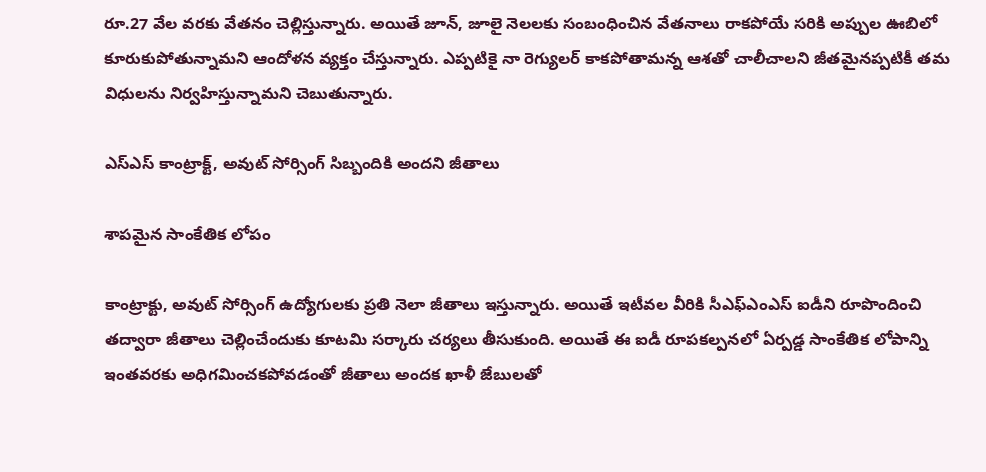రూ.27 వేల వరకు వేతనం చెల్లిస్తున్నారు. అయితే జూన్‌, జూలై నెలలకు సంబంధించిన వేతనాలు రాకపోయే సరికి అప్పుల ఊబిలో కూరుకుపోతున్నామని ఆందోళన వ్యక్తం చేస్తున్నారు. ఎప్పటికై నా రెగ్యులర్‌ కాకపోతామన్న ఆశతో చాలీచాలని జీతమైనప్పటికీ తమ విధులను నిర్వహిస్తున్నామని చెబుతున్నారు.

ఎస్‌ఎస్‌ కాంట్రాక్ట్‌, అవుట్‌ సోర్సింగ్‌ సిబ్బందికి అందని జీతాలు

శాపమైన సాంకేతిక లోపం

కాంట్రాక్టు, అవుట్‌ సోర్సింగ్‌ ఉద్యోగులకు ప్రతి నెలా జీతాలు ఇస్తున్నారు. అయితే ఇటీవల వీరికి సీఎఫ్‌ఎంఎస్‌ ఐడీని రూపొందించి తద్వారా జీతాలు చెల్లించేందుకు కూటమి సర్కారు చర్యలు తీసుకుంది. అయితే ఈ ఐడీ రూపకల్పనలో ఏర్పడ్డ సాంకేతిక లోపాన్ని ఇంతవరకు అధిగమించకపోవడంతో జీతాలు అందక ఖాళీ జేబులతో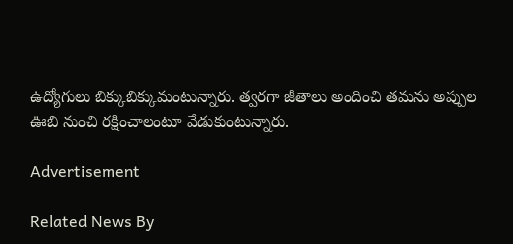ఉద్యోగులు బిక్కుబిక్కుమంటున్నారు. త్వరగా జీతాలు అందించి తమను అప్పుల ఊబి నుంచి రక్షించాలంటూ వేడుకుంటున్నారు.

Advertisement

Related News By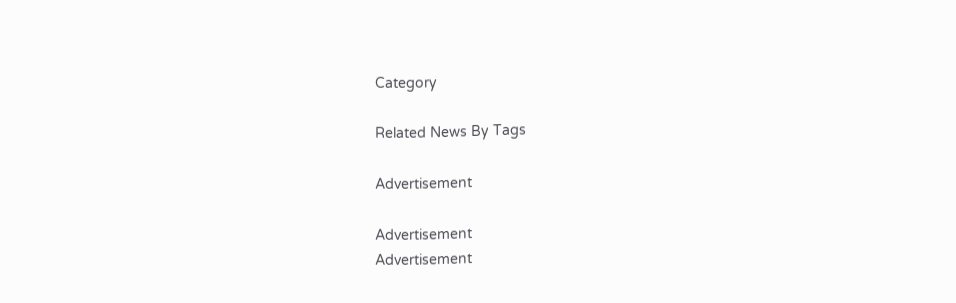Category

Related News By Tags

Advertisement

Advertisement
Advertisement